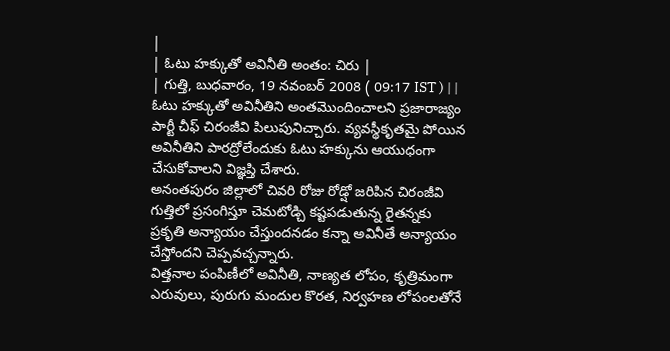|
| ఓటు హక్కుతో అవినీతి అంతం: చిరు |
| గుత్తి, బుధవారం, 19 నవంబర్ 2008 ( 09:17 IST ) | |
ఓటు హక్కుతో అవినీతిని అంతమొందించాలని ప్రజారాజ్యం పార్టీ చీఫ్ చిరంజీవి పిలుపునిచ్చారు. వ్యవస్థీకృతమై పోయిన అవినీతిని పారద్రోలేందుకు ఓటు హక్కును ఆయుధంగా చేసుకోవాలని విజ్ఞప్తి చేశారు.
అనంతపురం జిల్లాలో చివరి రోజు రోడ్షో జరిపిన చిరంజీవి గుత్తిలో ప్రసంగిస్తూ చెమటోడ్చి కష్టపడుతున్న రైతన్నకు ప్రకృతి అన్యాయం చేస్తుందనడం కన్నా అవినీతే అన్యాయం చేస్తోందని చెప్పవచ్చన్నారు.
విత్తనాల పంపిణీలో అవినీతి, నాణ్యత లోపం, కృత్రిమంగా ఎరువులు, పురుగు మందుల కొరత, నిర్వహణ లోపంలతోనే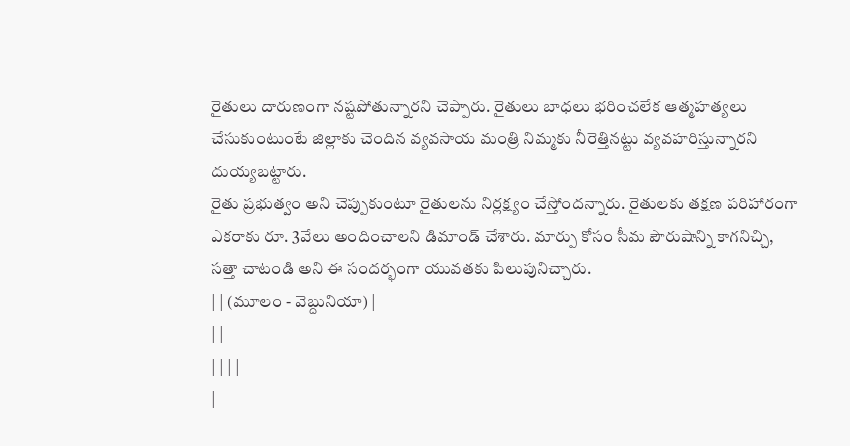రైతులు దారుణంగా నష్టపోతున్నారని చెప్పారు. రైతులు బాధలు భరించలేక ఆత్మహత్యలు చేసుకుంటుంటే జిల్లాకు చెందిన వ్యవసాయ మంత్రి నిమ్మకు నీరెత్తినట్టు వ్యవహరిస్తున్నారని దుయ్యబట్టారు.
రైతు ప్రభుత్వం అని చెప్పుకుంటూ రైతులను నిర్లక్ష్యం చేస్తోందన్నారు. రైతులకు తక్షణ పరిహారంగా ఎకరాకు రూ. 3వేలు అందించాలని డిమాండ్ చేశారు. మార్పు కోసం సీమ పౌరుషాన్ని కాగనిచ్చి, సత్తా చాటండి అని ఈ సందర్భంగా యువతకు పిలుపునిచ్చారు.
| | (మూలం - వెబ్దునియా) |
| |
| | | |
|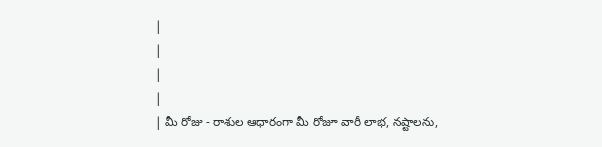|
|
|
|
| మీ రోజు - రాశుల ఆధారంగా మీ రోజూ వారీ లాభ, నష్టాలను,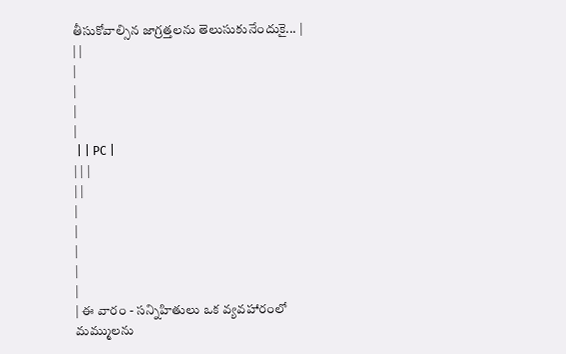తీసుకోవాల్సిన జాగ్రత్తలను తెలుసుకునేందుకై... |
| |
|
|
|
|
 | | PC |
| | |
| |
|
|
|
|
|
| ఈ వారం - సన్నిహితులు ఒక వ్యవహారంలో మమ్ములను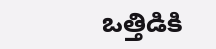ఒత్తిడికి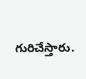గురిచేస్తారు.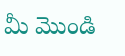మీ మొండి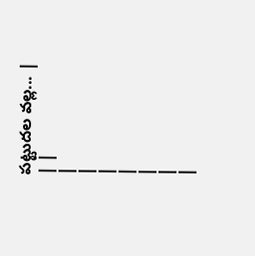పట్టుదల వల్ల... |
| |
|
|
|
|
|
|
|